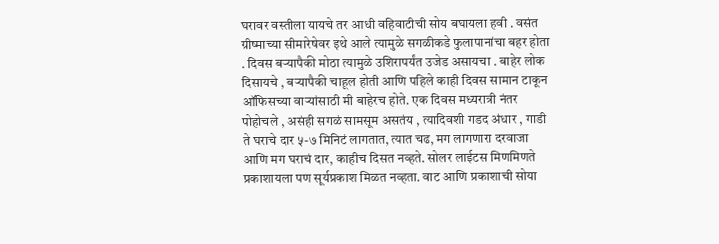घरावर वस्तीला यायचे तर आधी वहिवाटीची सोय बघायला हवी . वसंत ग्रीष्माच्या सीमारेषेवर इथे आले त्यामुळे सगळीकडे फुलापानांचा बहर होता . दिवस बऱ्यापैकी मोठा त्यामुळे उशिरापर्यंत उजेड असायचा . बाहेर लोक दिसायचे , बऱ्यापैकी चाहूल होती आणि पहिले काही दिवस सामान टाकून ऑफिसच्या वाऱ्यांसाठी मी बाहेरच होते. एक दिवस मध्यरात्री नंतर पोहोचले , असंही सगळं सामसूम असतंय , त्यादिवशी गडद अंधार , गाडी ते घराचे दार ५-७ मिनिटं लागतात, त्यात चढ, मग लागणारा दरवाजा आणि मग घराचं दार, काहीच दिसत नव्हते. सोलर लाईटस मिणमिणते प्रकाशायला पण सूर्यप्रकाश मिळत नव्हता. वाट आणि प्रकाशाची सोया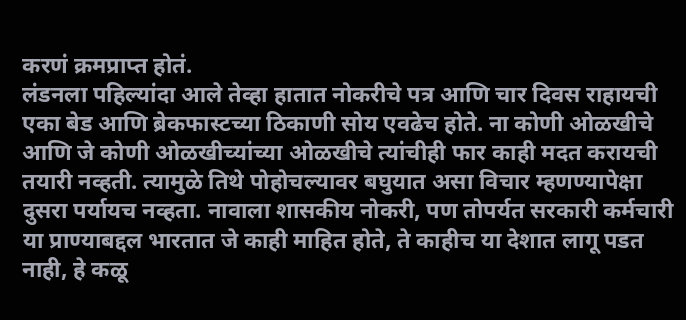करणं क्रमप्राप्त होतं.
लंडनला पहिल्यांदा आले तेव्हा हातात नोकरीचे पत्र आणि चार दिवस राहायची एका बेड आणि ब्रेकफास्टच्या ठिकाणी सोय एवढेच होते. ना कोणी ओळखीचे आणि जे कोणी ओळखीच्यांच्या ओळखीचे त्यांचीही फार काही मदत करायची तयारी नव्हती. त्यामुळे तिथे पोहोचल्यावर बघुयात असा विचार म्हणण्यापेक्षा दुसरा पर्यायच नव्हता. नावाला शासकीय नोकरी, पण तोपर्यत सरकारी कर्मचारी या प्राण्याबद्दल भारतात जे काही माहित होते, ते काहीच या देशात लागू पडत नाही, हे कळू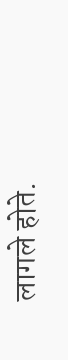लागले होते.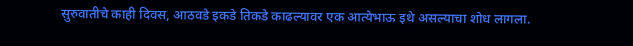सुरुवातीचे काही दिवस, आठवडे इकडे तिकडे काढल्यावर एक आत्येभाऊ इथे असल्याचा शोध लागला.